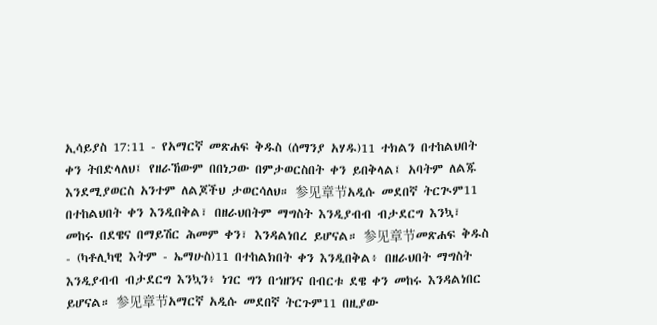ኢሳይያስ 17:11 - የአማርኛ መጽሐፍ ቅዱስ (ሰማንያ አሃዱ)11 ተክልን በተከልህበት ቀን ትበድላለህ፤ የዘራኸውም በበነጋው በምታወርስበት ቀን ይበቅላል፤ አባትም ለልጁ እንደሚያወርስ አንተም ለልጆችህ ታወርሳለህ። 参见章节አዲሱ መደበኛ ትርጒም11 በተከልህበት ቀን እንዲበቅል፣ በዘራህበትም ማግስት እንዲያብብ ብታደርግ እንኳ፣ መከሩ በደዌና በማይሽር ሕመም ቀን፣ እንዳልነበረ ይሆናል። 参见章节መጽሐፍ ቅዱስ - (ካቶሊካዊ እትም - ኤማሁስ)11 በተከልክበት ቀን እንዲበቅል፥ በዘራህበት ማግስት እንዲያብብ ብታደርግ እንኳን፥ ነገር ግን በኀዘንና በብርቱ ደዌ ቀን መከሩ እንዳልነበር ይሆናል። 参见章节አማርኛ አዲሱ መደበኛ ትርጉም11 በዚያው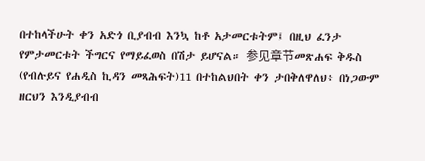በተከላችሁት ቀን አድጎ ቢያብብ እንኳ ከቶ አታመርቱትም፤ በዚህ ፈንታ የምታመርቱት ችግርና የማይፈወስ በሽታ ይሆናል። 参见章节መጽሐፍ ቅዱስ (የብሉይና የሐዲስ ኪዳን መጻሕፍት)11 በተከልህበት ቀን ታበቅለዋለህ፥ በነጋውም ዘርህን እንዲያብብ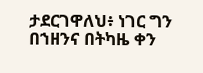ታደርገዋለህ፥ ነገር ግን በኀዘንና በትካዜ ቀን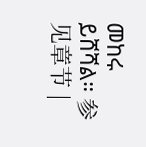መከሩ ይሸሻል። 参见章节 |